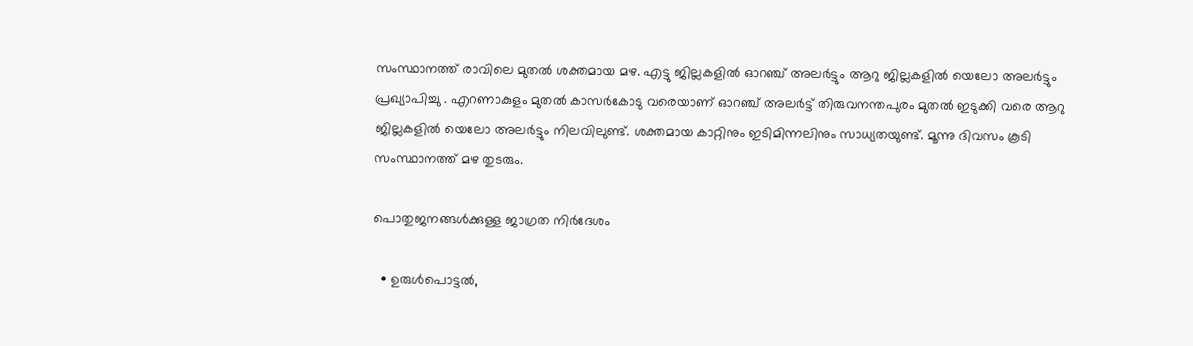സംസ്ഥാനത്ത് രാവിലെ മുതല്‍ ശക്തമായ മഴ. എട്ടു ജില്ലകളിൽ ഓറഞ്ച് അലർട്ടും ആറു ജില്ലകളിൽ യെലോ അലർട്ടും പ്രഖ്യാപിച്ചു . എറണാകുളം മുതൽ കാസർകോടു വരെയാണ് ഓറഞ്ച് അലർട്ട് തിരുവനന്തപുരം മുതൽ ഇടുക്കി വരെ ആറു ജില്ലകളിൽ യെലോ അലർട്ടും നിലവിലുണ്ട്. ശക്തമായ കാറ്റിനും ഇടിമിന്നലിനും സാധ്യതയുണ്ട്. മൂന്നു ദിവസം കൂടി സംസ്ഥാനത്ത് മഴ തുടരും.

പൊതുജനങ്ങൾക്കുള്ള ജാഗ്രത നിർദേശം

  • ഉരുൾപൊട്ടൽ,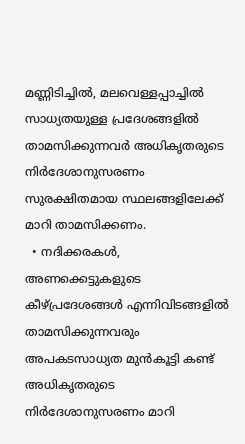മണ്ണിടിച്ചിൽ, മലവെള്ളപ്പാച്ചിൽ സാധ്യതയുള്ള പ്രദേശങ്ങളിൽ താമസിക്കുന്നവർ അധികൃതരുടെ നിർദേശാനുസരണം സുരക്ഷിതമായ സ്ഥലങ്ങളിലേക്ക് മാറി താമസിക്കണം.
  • നദിക്കരകൾ, അണക്കെട്ടുകളുടെ കീഴ്പ്രദേശങ്ങൾ എന്നിവിടങ്ങളിൽ താമസിക്കുന്നവരും അപകടസാധ്യത മുൻകൂട്ടി കണ്ട് അധികൃതരുടെ നിർദേശാനുസരണം മാറി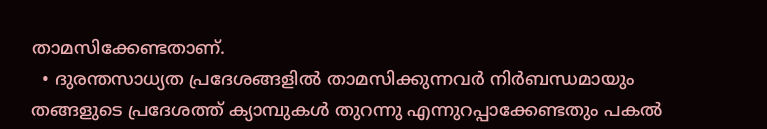താമസിക്കേണ്ടതാണ്.
  • ദുരന്തസാധ്യത പ്രദേശങ്ങളിൽ താമസിക്കുന്നവർ നിർബന്ധമായും തങ്ങളുടെ പ്രദേശത്ത് ക്യാമ്പുകൾ തുറന്നു എന്നുറപ്പാക്കേണ്ടതും പകൽ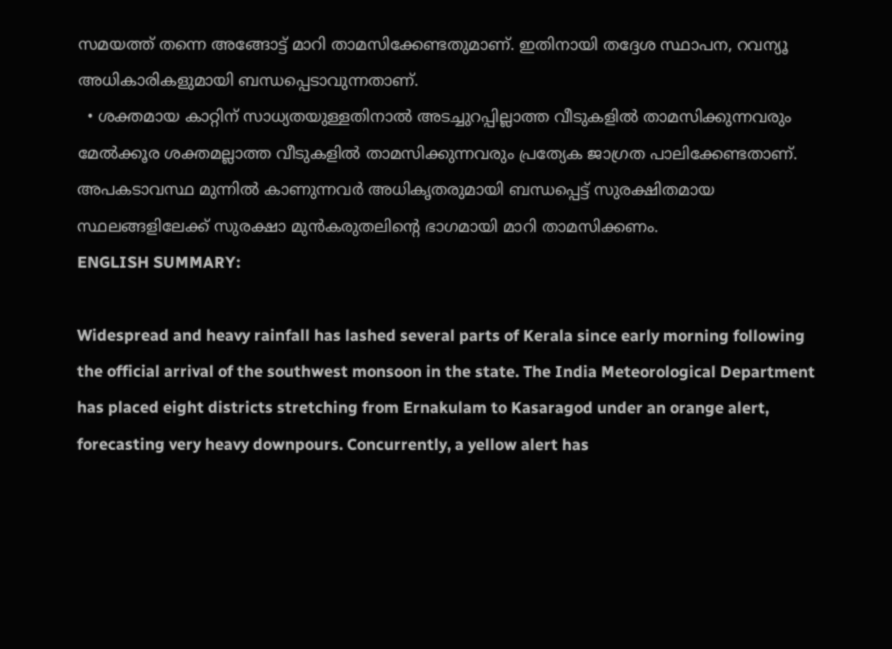സമയത്ത് തന്നെ അങ്ങോട്ട് മാറി താമസിക്കേണ്ടതുമാണ്. ഇതിനായി തദ്ദേശ സ്ഥാപന, റവന്യൂ അധികാരികളുമായി ബന്ധപ്പെടാവുന്നതാണ്.
  • ശക്തമായ കാറ്റിന് സാധ്യതയുള്ളതിനാൽ അടച്ചുറപ്പില്ലാത്ത വീടുകളിൽ താമസിക്കുന്നവരും മേൽക്കൂര ശക്തമല്ലാത്ത വീടുകളിൽ താമസിക്കുന്നവരും പ്രത്യേക ജാഗ്രത പാലിക്കേണ്ടതാണ്. അപകടാവസ്ഥ മുന്നിൽ കാണുന്നവർ അധികൃതരുമായി ബന്ധപ്പെട്ട് സുരക്ഷിതമായ സ്ഥലങ്ങളിലേക്ക് സുരക്ഷാ മുൻകരുതലിന്റെ ഭാഗമായി മാറി താമസിക്കണം.
ENGLISH SUMMARY:

Widespread and heavy rainfall has lashed several parts of Kerala since early morning following the official arrival of the southwest monsoon in the state. The India Meteorological Department has placed eight districts stretching from Ernakulam to Kasaragod under an orange alert, forecasting very heavy downpours. Concurrently, a yellow alert has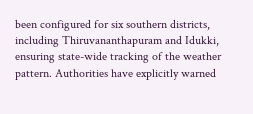been configured for six southern districts, including Thiruvananthapuram and Idukki, ensuring state-wide tracking of the weather pattern. Authorities have explicitly warned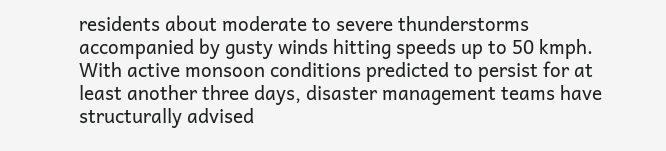residents about moderate to severe thunderstorms accompanied by gusty winds hitting speeds up to 50 kmph. With active monsoon conditions predicted to persist for at least another three days, disaster management teams have structurally advised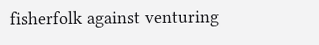fisherfolk against venturing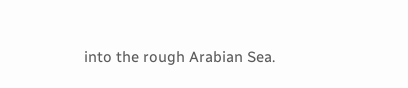into the rough Arabian Sea.